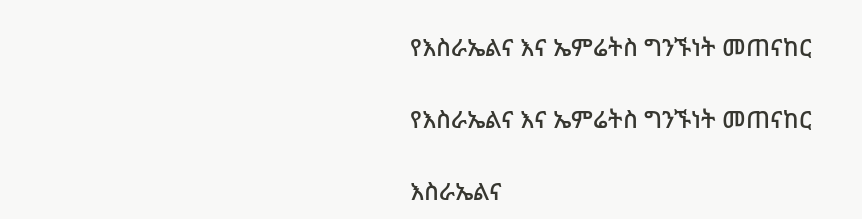የእስራኤልና እና ኤምሬትስ ግንኙነት መጠናከር

የእስራኤልና እና ኤምሬትስ ግንኙነት መጠናከር

እስራኤልና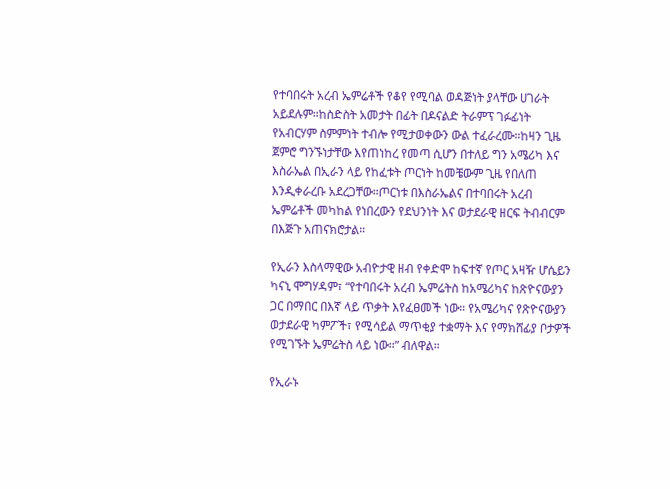የተባበሩት አረብ ኤምሬቶች የቆየ የሚባል ወዳጅነት ያላቸው ሀገራት አይደሉም።ከስድስት አመታት በፊት በዶናልድ ትራምፕ ገፉፊነት የአብርሃም ስምምነት ተብሎ የሚታወቀውን ውል ተፈራረሙ።ከዛን ጊዜ ጀምሮ ግንኙነታቸው እየጠነከረ የመጣ ሲሆን በተለይ ግን አሜሪካ እና እስራኤል በኢራን ላይ የከፈቱት ጦርነት ከመቼውም ጊዜ የበለጠ እንዲቀራረቡ አደረጋቸው።ጦርነቱ በእስራኤልና በተባበሩት አረብ ኤምሬቶች መካከል የነበረውን የደህንነት እና ወታደራዊ ዘርፍ ትብብርም በእጅጉ አጠናክሮታል።

የኢራን እስላማዊው አብዮታዊ ዘብ የቀድሞ ከፍተኛ የጦር አዛዥ ሆሴይን ካናኒ ሞግሃዳም፣ “የተባበሩት አረብ ኤምሬትስ ከአሜሪካና ከጽዮናውያን ጋር በማበር በእኛ ላይ ጥቃት እየፈፀመች ነው። የአሜሪካና የጽዮናውያን ወታደራዊ ካምፖች፣ የሚሳይል ማጥቂያ ተቋማት እና የማክሸፊያ ቦታዎች የሚገኙት ኤምሬትስ ላይ ነው።” ብለዋል።

የኢራኑ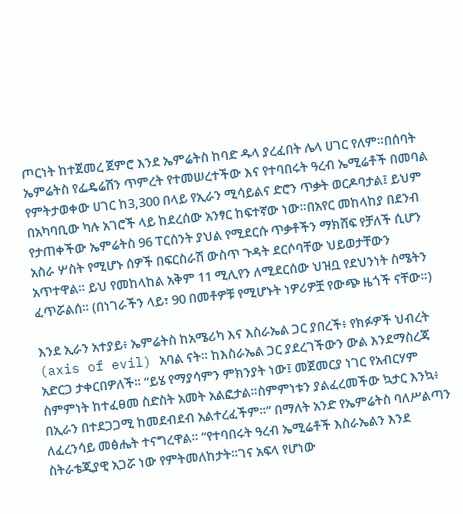ጦርነት ከተጀመረ ጀምሮ እንደ ኤምሬትስ ከባድ ዱላ ያረፈበት ሌላ ሀገር የለም።በሰባት ኤምሬትስ የፌዴሬሽን ጥምረት የተመሠረተችው እና የተባበሩት ዓረብ ኤሚሬቶች በመባል የምትታወቀው ሀገር ከ3,300 በላይ የኢራን ሚሳይልና ድሮን ጥቃት ወርዶባታል፤ ይህም በአካባቢው ካሉ አገሮች ላይ ከደረሰው አንፃር ከፍተኛው ነው።በአየር መከላከያ በደንብ የታጠቀችው ኤምሬትስ 96 ፐርሰንት ያህል የሚደርሱ ጥቃቶችን ማክሸፍ የቻለች ሲሆን አስራ ሦስት የሚሆኑ ሰዎች በፍርስራሽ ውስጥ ጉዳት ደርሶባቸው ህይወታቸውን አጥተዋል። ይህ የመከላከል አቅም 11 ሚሊየን ለሚደርሰው ህዝቧ የደህንነት ስሜትን ፈጥሯልሰ። (በነገራችን ላይ፣ 90 በመቶዎቹ የሚሆኑት ነዎሪዎቿ የውጭ ዜጎች ናቸው።)

እንደ ኢራን አተያይ፥ ኤምሬትስ ከአሜሪካ እና እስራኤል ጋር ያበረች፥ የክፉዎች ህብረት (axis of evil) አባል ናት። ከእስራኤል ጋር ያደረገችውን ውል እንደማስረጃ አድርጋ ታቀርበዎለች። “ይሄ የማያሳምን ምክንያት ነው፤ መጀመርያ ነገር የአብርሃም ስምምነት ከተፈፀመ ስድስት አመት አልፎታል።ስምምነቱን ያልፈረመችው ኳታር እንኳ፥ በኢራን በተደጋጋሚ ከመደብደብ አልተረፈችም።” በማለት አንድ የኤምሬትስ ባለሥልጣን ለፈረንሳይ መፅሔት ተናግረዋል። “የተባበሩት ዓረብ ኤሚሬቶች እስራኤልን እንደ ስትራቴጂያዊ አጋሯ ነው የምትመለከታት።ገና አፍላ የሆነው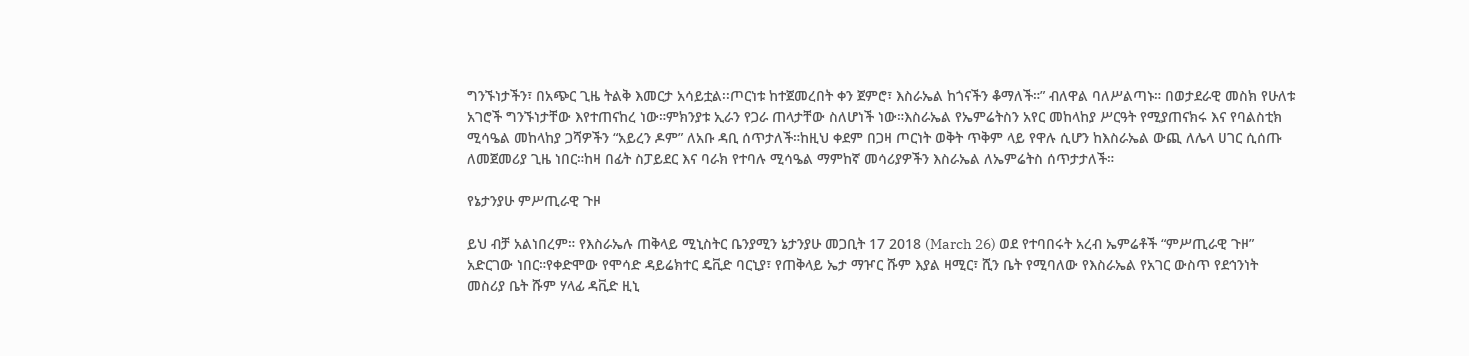ግንኙነታችን፣ በአጭር ጊዜ ትልቅ እመርታ አሳይቷል፡፡ጦርነቱ ከተጀመረበት ቀን ጀምሮ፣ እስራኤል ከጎናችን ቆማለች።” ብለዋል ባለሥልጣኑ። በወታደራዊ መስክ የሁለቱ አገሮች ግንኙነታቸው እየተጠናከረ ነው።ምክንያቱ ኢራን የጋራ ጠላታቸው ስለሆነች ነው።እስራኤል የኤምሬትስን አየር መከላከያ ሥርዓት የሚያጠናክሩ እና የባልስቲክ ሚሳዔል መከላከያ ጋሻዎችን “አይረን ዶም” ለአቡ ዳቢ ሰጥታለች።ከዚህ ቀደም በጋዛ ጦርነት ወቅት ጥቅም ላይ የዋሉ ሲሆን ከእስራኤል ውጪ ለሌላ ሀገር ሲሰጡ ለመጀመሪያ ጊዜ ነበር።ከዛ በፊት ስፓይደር እና ባራክ የተባሉ ሚሳዔል ማምከኛ መሳሪያዎችን እስራኤል ለኤምሬትስ ሰጥታታለች።

የኔታንያሁ ምሥጢራዊ ጉዞ

ይህ ብቻ አልነበረም። የእስራኤሉ ጠቅላይ ሚኒስትር ቤንያሚን ኔታንያሁ መጋቢት 17 2018 (March 26) ወደ የተባበሩት አረብ ኤምሬቶች “ምሥጢራዊ ጉዞ” አድርገው ነበር።የቀድሞው የሞሳድ ዳይሬክተር ዴቪድ ባርኒያ፣ የጠቅላይ ኤታ ማዦር ሹም እያል ዛሚር፣ ሺን ቤት የሚባለው የእስራኤል የአገር ውስጥ የደኅንነት መስሪያ ቤት ሹም ሃላፊ ዳቪድ ዚኒ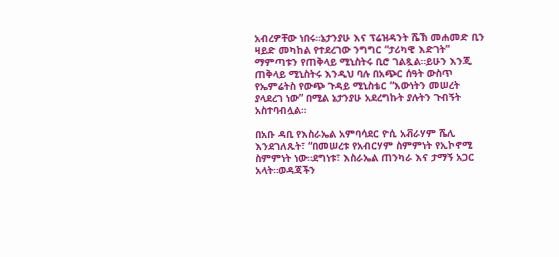አብረዎቸው ነበሩ።ኔታንያሁ እና ፕሬዝዳንት ሼኽ መሐመድ ቢን ዛይድ መካከል የተደረገው ንግግር “ታሪካዊ እድገት” ማምጣቱን የጠቅላይ ሚኒስትሩ ቢሮ ገልጿል።ይሁን እንጂ ጠቅላይ ሚኒስትሩ እንዲህ ባሉ በአጭር ሰዓት ውስጥ የኤምሬትስ የውጭ ጉዳይ ሚኒስቴር “እውነትን መሠረት ያላደረገ ነው” በሚል ኔታንያሁ አደረግኩት ያሉትን ጉብኝት አስተባብሏል።

በአቡ ዳቢ የእስራኤል አምባሳደር ዮሲ አቭራሃም ሼሊ እንደገለጹት፣ “በመሠረቱ የአብርሃም ስምምነት የኢኮኖሚ ስምምነት ነው።ደግነቱ፣ እስራኤል ጠንካራ እና ታማኝ አጋር አላት።ወዳጃችን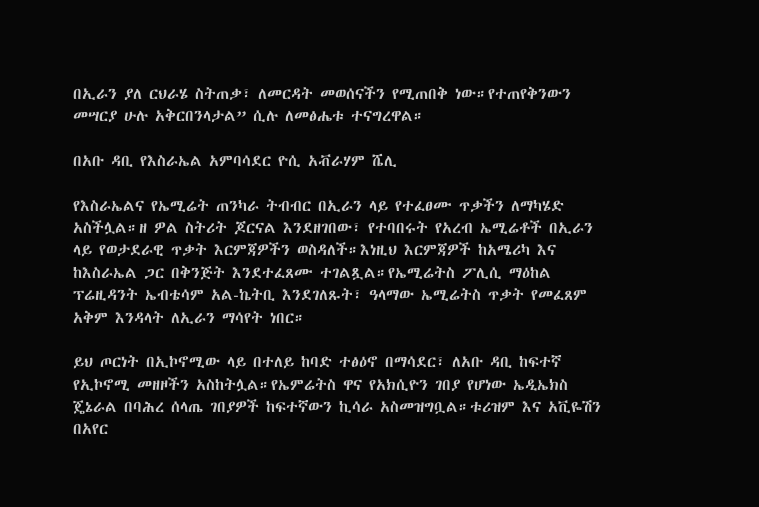በኢራን ያለ ርህራሄ ስትጠቃ፣ ለመርዳት መወሰናችን የሚጠበቅ ነው።የተጠየቅንውን መሣርያ ሁሉ አቅርበንላታል” ሲሉ ለመፅሔቱ ተናግረዋል።

በአቡ ዳቢ የእስራኤል አምባሳደር ዮሲ አቭራሃም ሼሊ

የእስራኤልና የኤሚሬት ጠንካራ ትብብር በኢራን ላይ የተፈፀሙ ጥቃችን ለማካሄድ አስችሏል።ዘ ዎል ስትሪት ጆርናል እንደዘገበው፣ የተባበሩት የአረብ ኤሚሬቶች በኢራን ላይ የወታደራዊ ጥቃት እርምጃዎችን ወስዳለች።እነዚህ እርምጃዎች ከአሜሪካ እና ከእስራኤል ጋር በቅንጅት እንደተፈጸሙ ተገልጿል።የኤሚሬትስ ፖሊሲ ማዕከል ፕሬዚዳንት ኤብቴሳም አል-ኬትቢ እንደገለጹት፣ ዓላማው ኤሚሬትስ ጥቃት የመፈጸም አቅም እንዳላት ለኢራን ማሳየት ነበር።

ይህ ጦርነት በኢኮኖሚው ላይ በተለይ ከባድ ተፅዕኖ በማሳደር፣ ለአቡ ዳቢ ከፍተኛ የኢኮኖሚ መዘዞችን አስከትሏል።የኤምሬትስ ዋና የአክሲዮን ገበያ የሆነው ኤዲኤክስ ጄኔራል በባሕረ ሰላጤ ገበያዎች ከፍተኛውን ኪሳራ አስመዝግቧል።ቱሪዝም እና አቪዬሽን በአየር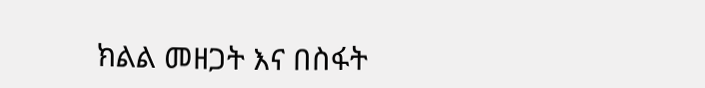ክልል መዘጋት እና በስፋት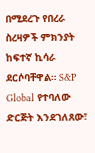በሚደረጉ የበረራ ስረዛዎች ምክንያት ከፍተኛ ኪሳራ ደርሶባቸዋል። S&P Global የተባለው ድርጅት እንደገለጸው፣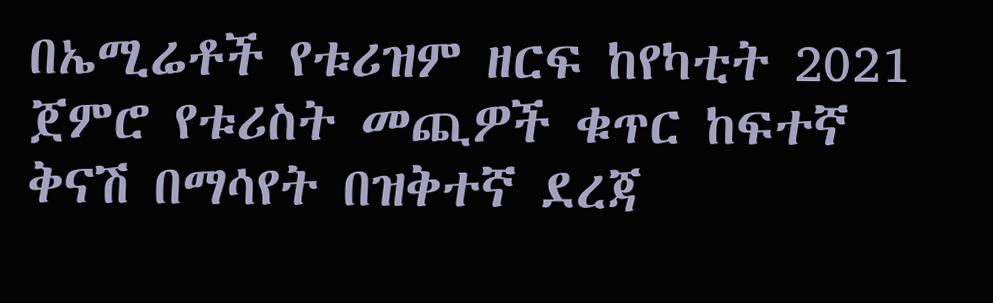በኤሚሬቶች የቱሪዝም ዘርፍ ከየካቲት 2021 ጀምሮ የቱሪስት መጪዎች ቁጥር ከፍተኛ ቅናሽ በማሳየት በዝቅተኛ ደረጃ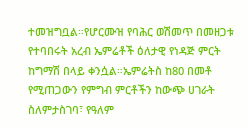ተመዝግቧል።የሆርሙዝ የባሕር ወሽመጥ በመዘጋቱ የተባበሩት አረብ ኤምሬቶች ዕለታዊ የነዳጅ ምርት ከግማሽ በላይ ቀንሷል።ኤምሬትስ ከ80 በመቶ የሚጠጋውን የምግብ ምርቶችን ከውጭ ሀገራት ስለምታስገባ፣ የዓለም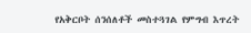የአቅርቦት ሰንሰለቶች መስተጓገል የምግብ እጥረት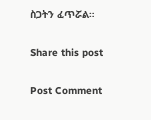ስጋትን ፈጥሯል።

Share this post

Post Comment